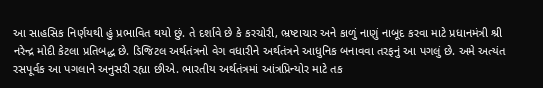આ સાહસિક નિર્ણયથી હું પ્રભાવિત થયો છું. તે દર્શાવે છે કે કરચોરી, ભ્રષ્ટાચાર અને કાળું નાણું નાબૂદ કરવા માટે પ્રધાનમંત્રી શ્રી નરેન્દ્ર મોદી કેટલા પ્રતિબદ્ધ છે. ડિજિટલ અર્થતંત્રનો વેગ વધારીને અર્થતંત્રને આધુનિક બનાવવા તરફનું આ પગલું છે. અમે અત્યંત રસપૂર્વક આ પગલાને અનુસરી રહ્યા છીએ. ભારતીય અર્થતંત્રમાં આંત્રપ્રિન્યોર માટે તક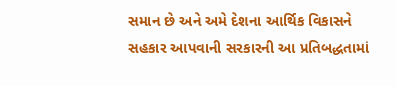સમાન છે અને અમે દેશના આર્થિક વિકાસને સહકાર આપવાની સરકારની આ પ્રતિબદ્ધતામાં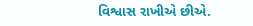વિશ્વાસ રાખીએ છીએ.